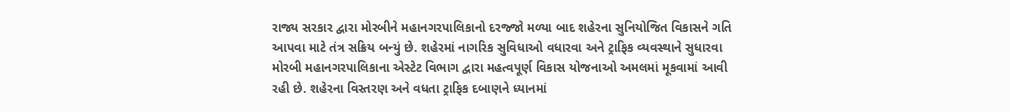રાજ્ય સરકાર દ્વારા મોરબીને મહાનગરપાલિકાનો દરજ્જો મળ્યા બાદ શહેરના સુનિયોજિત વિકાસને ગતિ આપવા માટે તંત્ર સક્રિય બન્યું છે. શહેરમાં નાગરિક સુવિધાઓ વધારવા અને ટ્રાફિક વ્યવસ્થાને સુધારવા મોરબી મહાનગરપાલિકાના એસ્ટેટ વિભાગ દ્વારા મહત્વપૂર્ણ વિકાસ યોજનાઓ અમલમાં મૂકવામાં આવી રહી છે. શહેરના વિસ્તરણ અને વધતા ટ્રાફિક દબાણને ધ્યાનમાં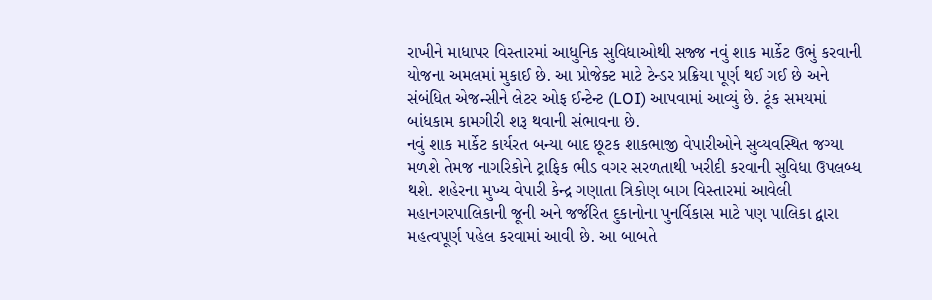રાખીને માધાપર વિસ્તારમાં આધુનિક સુવિધાઓથી સજ્જ નવું શાક માર્કેટ ઉભું કરવાની યોજના અમલમાં મુકાઈ છે. આ પ્રોજેક્ટ માટે ટેન્ડર પ્રક્રિયા પૂર્ણ થઈ ગઈ છે અને સંબંધિત એજન્સીને લેટર ઓફ ઈન્ટેન્ટ (LOI) આપવામાં આવ્યું છે. ટૂંક સમયમાં બાંધકામ કામગીરી શરૂ થવાની સંભાવના છે.
નવું શાક માર્કેટ કાર્યરત બન્યા બાદ છૂટક શાકભાજી વેપારીઓને સુવ્યવસ્થિત જગ્યા મળશે તેમજ નાગરિકોને ટ્રાફિક ભીડ વગર સરળતાથી ખરીદી કરવાની સુવિધા ઉપલબ્ધ થશે. શહેરના મુખ્ય વેપારી કેન્દ્ર ગણાતા ત્રિકોણ બાગ વિસ્તારમાં આવેલી મહાનગરપાલિકાની જૂની અને જર્જરિત દુકાનોના પુનર્વિકાસ માટે પણ પાલિકા દ્વારા મહત્વપૂર્ણ પહેલ કરવામાં આવી છે. આ બાબતે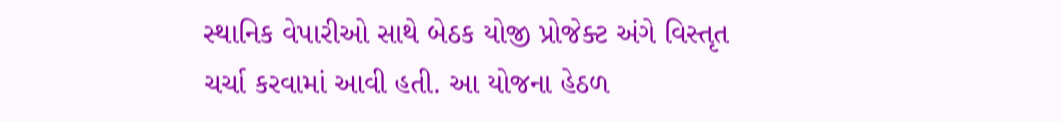સ્થાનિક વેપારીઓ સાથે બેઠક યોજી પ્રોજેક્ટ અંગે વિસ્તૃત ચર્ચા કરવામાં આવી હતી. આ યોજના હેઠળ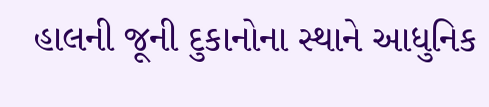હાલની જૂની દુકાનોના સ્થાને આધુનિક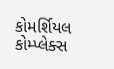કોમર્શિયલ કોમ્પ્લેક્સ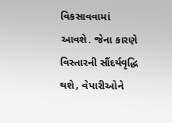વિકસાવવામાં આવશે. જેના કારણે વિસ્તારની સૌંદર્યવૃદ્ધિ થશે, વેપારીઓને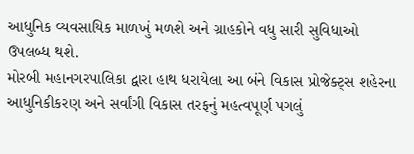આધુનિક વ્યવસાયિક માળખું મળશે અને ગ્રાહકોને વધુ સારી સુવિધાઓ ઉપલબ્ધ થશે.
મોરબી મહાનગરપાલિકા દ્વારા હાથ ધરાયેલા આ બંને વિકાસ પ્રોજેક્ટ્સ શહેરના આધુનિકીકરણ અને સર્વાંગી વિકાસ તરફનું મહત્વપૂર્ણ પગલું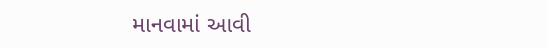માનવામાં આવી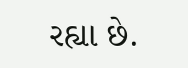રહ્યા છે.